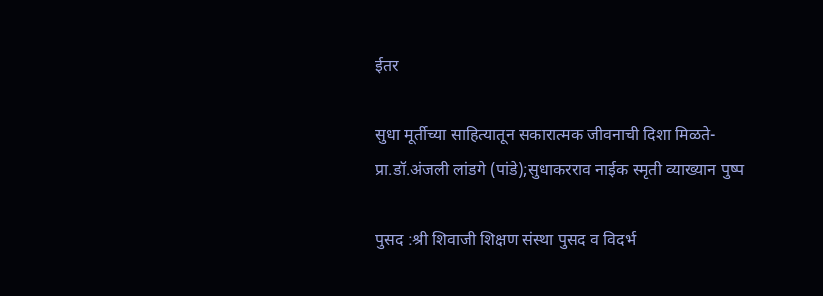ईतर

सुधा मूर्तीच्या साहित्यातून सकारात्मक जीवनाची दिशा मिळते-प्रा.डॉ.अंजली लांडगे (पांडे);सुधाकरराव नाईक स्मृती व्याख्यान पुष्प

पुसद :श्री शिवाजी शिक्षण संस्था पुसद व विदर्भ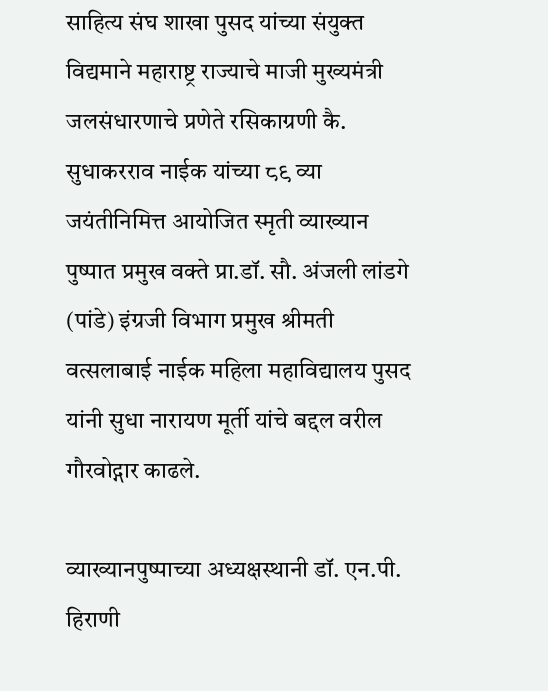साहित्य संघ शाखा पुसद यांच्या संयुक्त विद्यमाने महाराष्ट्र राज्याचे माजी मुख्यमंत्री जलसंधारणाचे प्रणेते रसिकाग्रणी कै. सुधाकरराव नाईक यांच्या ८९ व्या जयंतीनिमित्त आयोजित स्मृती व्याख्यान पुष्पात प्रमुख वक्ते प्रा.डॉ. सौ. अंजली लांडगे (पांडे) इंग्रजी विभाग प्रमुख श्रीमती वत्सलाबाई नाईक महिला महाविद्यालय पुसद यांनी सुधा नारायण मूर्ती यांचे बद्दल वरील गौरवोद्गार काढले.

व्याख्यानपुष्पाच्या अध्यक्षस्थानी डॉ. एन.पी. हिराणी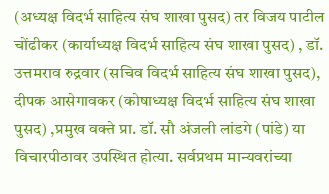(अध्यक्ष विदर्भ साहित्य संघ शाखा पुसद) तर विजय पाटील चोंढीकर (कार्याध्यक्ष विदर्भ साहित्य संघ शाखा पुसद) , डॉ. उत्तमराव रुद्रवार (सचिव विदर्भ साहित्य संघ शाखा पुसद), दीपक आसेगावकर (कोषाध्यक्ष विदर्भ साहित्य संघ शाखा पुसद) ,प्रमुख वक्ते प्रा. डॉ. सौ अंजली लांडगे (पांडे) या विचारपीठावर उपस्थित होत्या. सर्वप्रथम मान्यवरांच्या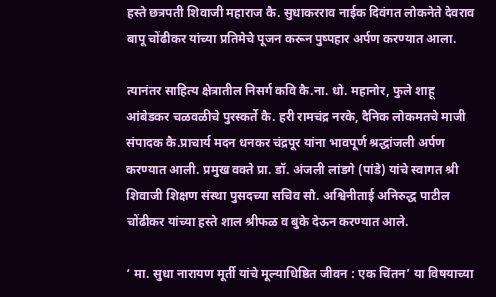हस्ते छत्रपती शिवाजी महाराज कै. सुधाकरराव नाईक दिवंगत लोकनेते देवराव बापू चोंढीकर यांच्या प्रतिमेचे पूजन करून पुष्पहार अर्पण करण्यात आला.

त्यानंतर साहित्य क्षेत्रातील निसर्ग कवि कै.ना. धो. महानोर, फुले शाहू आंबेडकर चळवळीचे पुरस्कर्ते कै. हरी रामचंद्र नरके, दैनिक लोकमतचे माजी संपादक कै.प्राचार्य मदन धनकर चंद्रपूर यांना भावपूर्ण श्रद्धांजली अर्पण करण्यात आली. प्रमुख वक्ते प्रा. डॉ. अंजली लांडगे (पांडे) यांचे स्वागत श्री शिवाजी शिक्षण संस्था पुसदच्या सचिव सौ. अश्विनीताई अनिरुद्ध पाटील चोंढीकर यांच्या हस्ते शाल श्रीफळ व बुके देऊन करण्यात आले.

‘ मा. सुधा नारायण मूर्ती यांचे मूल्याधिष्ठित जीवन : एक चिंतन’ या विषयाच्या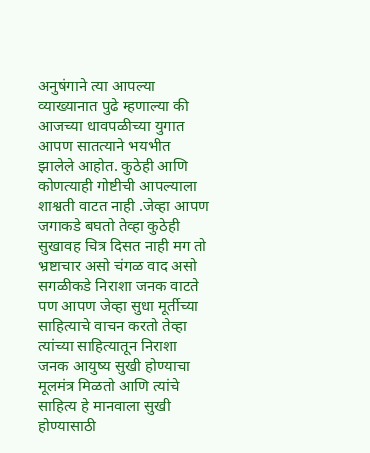अनुषंगाने त्या आपल्या व्याख्यानात पुढे म्हणाल्या की आजच्या धावपळीच्या युगात आपण सातत्याने भयभीत झालेले आहोत. कुठेही आणि कोणत्याही गोष्टीची आपल्याला शाश्वती वाटत नाही .जेव्हा आपण जगाकडे बघतो तेव्हा कुठेही सुखावह चित्र दिसत नाही मग तो भ्रष्टाचार असो चंगळ वाद असो सगळीकडे निराशा जनक वाटते पण आपण जेव्हा सुधा मूर्तीच्या साहित्याचे वाचन करतो तेव्हा त्यांच्या साहित्यातून निराशा जनक आयुष्य सुखी होण्याचा मूलमंत्र मिळतो आणि त्यांचे साहित्य हे मानवाला सुखी होण्यासाठी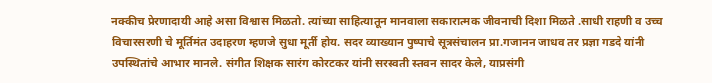नक्कीच प्रेरणादायी आहे असा विश्वास मिळतो. त्यांच्या साहित्यातून मानवाला सकारात्मक जीवनाची दिशा मिळते .साधी राहणी व उच्च विचारसरणी चे मूर्तिमंत उदाहरण म्हणजे सुधा मूर्ती होय. सदर व्याख्यान पुष्पाचे सूत्रसंचालन प्रा.गजानन जाधव तर प्रज्ञा गडदे यांनी उपस्थितांचे आभार मानले. संगीत शिक्षक सारंग कोरटकर यांनी सरस्वती स्तवन सादर केले, याप्रसंगी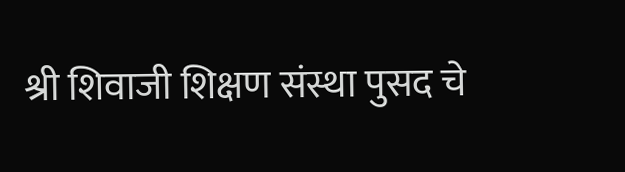श्री शिवाजी शिक्षण संस्था पुसद चे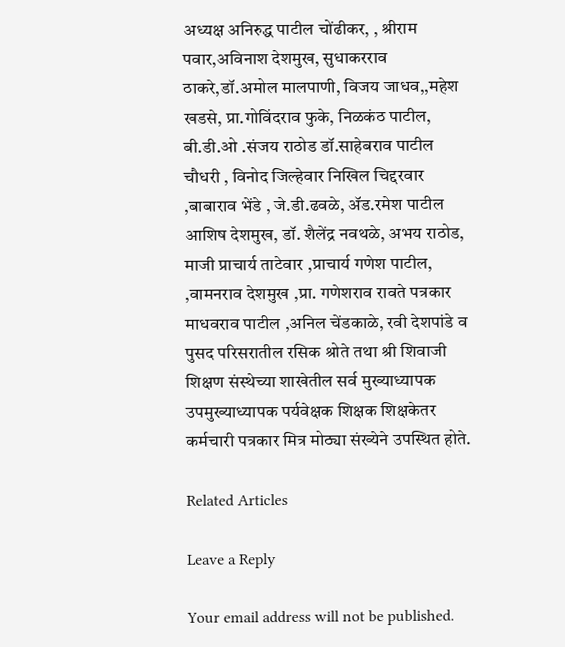अध्यक्ष अनिरुद्ध पाटील चोंढीकर, , श्रीराम पवार,अविनाश देशमुख, सुधाकरराव ठाकरे,डॉ.अमोल मालपाणी, विजय जाधव,,महेश खडसे, प्रा.गोविंदराव फुके, निळकंठ पाटील, बी.डी.ओ .संजय राठोड डॉ.साहेबराव पाटील चौधरी , विनोद जिल्हेवार निखिल चिद्दरवार ,बाबाराव भेंडे , जे.डी.ढवळे, ॲड.रमेश पाटील आशिष देशमुख, डॉ. शैलेंद्र नवथळे, अभय राठोड, माजी प्राचार्य ताटेवार ,प्राचार्य गणेश पाटील, ,वामनराव देशमुख ,प्रा. गणेशराव रावते पत्रकार माधवराव पाटील ,अनिल चेंडकाळे, रवी देशपांडे व पुसद परिसरातील रसिक श्रोते तथा श्री शिवाजी शिक्षण संस्थेच्या शाखेतील सर्व मुख्याध्यापक उपमुख्याध्यापक पर्यवेक्षक शिक्षक शिक्षकेतर कर्मचारी पत्रकार मित्र मोठ्या संख्येने उपस्थित होते.

Related Articles

Leave a Reply

Your email address will not be published.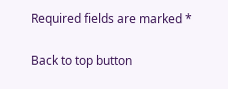Required fields are marked *

Back to top button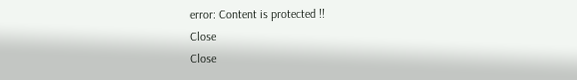error: Content is protected !!
Close
Close